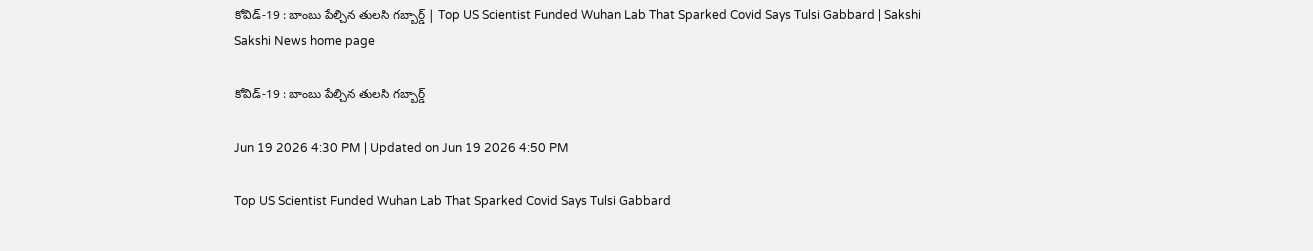కోవిడ్‌-19 : బాంబు పేల్చిన తులసి గబ్బార్డ్‌ | Top US Scientist Funded Wuhan Lab That Sparked Covid Says Tulsi Gabbard | Sakshi
Sakshi News home page

కోవిడ్‌-19 : బాంబు పేల్చిన తులసి గబ్బార్డ్‌

Jun 19 2026 4:30 PM | Updated on Jun 19 2026 4:50 PM

Top US Scientist Funded Wuhan Lab That Sparked Covid Says Tulsi Gabbard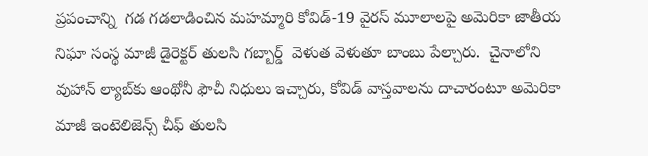ప్రపంచాన్ని  గడ గడలాడించిన మహమ్మారి కోవిడ్‌-19 వైరస్‌ మూలాలపై అమెరికా జాతీయ నిఘా సంస్థ మాజీ డైరెక్టర్ తులసి గబ్బార్డ్  వెళుత వెళుతూ బాంబు పేల్చారు.  చైనాలోని వుహాన్ ల్యాబ్‌కు ఆంథోనీ ఫౌచీ నిధులు ఇచ్చారు, కోవిడ్ వాస్తవాలను దాచారంటూ అమెరికా మాజీ ఇంటెలిజెన్స్ చీఫ్ తులసి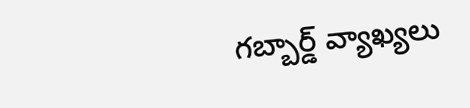గబ్బార్డ్ వ్యాఖ్యలు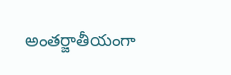అంతర్జాతీయంగా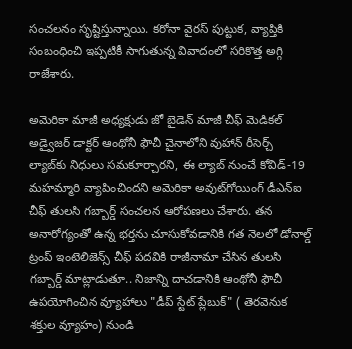సంచలనం సృష్టిస్తున్నాయి. కరోనా వైరస్ పుట్టుక, వ్యాప్తికి సంబంధించి ఇప్పటికీ సాగుతున్న వివాదంలో సరికొత్త అగ్గి రాజేశారు.

అమెరికా మాజీ అధ్యక్షుడు జో బైడెన్ మాజీ చీఫ్ మెడికల్ అడ్వైజర్ డాక్టర్ ఆంథోనీ ఫౌచీ చైనాలోని వుహాన్ రీసెర్చ్ ల్యాబ్‌కు నిధులు సమకూర్చారని, ఈ ల్యాబ్ నుంచే కోవిడ్-19 మహమ్మారి వ్యాపించిందని అమెరికా అవుట్‌గోయింగ్ డీఎన్‌ఐ చీఫ్‌ తులసి గబ్బార్డ్ సంచలన ఆరోపణలు చేశారు. తన అనారోగ్యంతో ఉన్న భర్తను చూసుకోవడానికి గత నెలలో డోనాల్డ్ ట్రంప్ ఇంటెలిజెన్స్ చీఫ్ పదవికి రాజీనామా చేసిన తులసి గబ్బార్డ్ మాట్లాడుతూ.. నిజాన్ని దాచడానికి ఆంథోనీ ఫౌచీ ఉపయోగించిన వ్యూహాలు "డీప్ స్టేట్ ప్లేబుక్" ( తెరవెనుక శక్తుల వ్యూహం) నుండి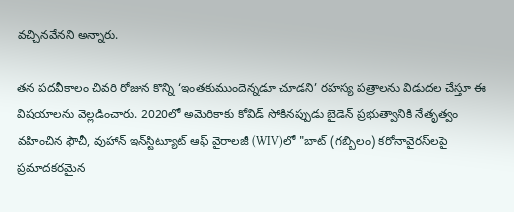వచ్చినవేనని అన్నారు.

తన పదవీకాలం చివరి రోజున కొన్ని ‘ఇంతకుముందెన్నడూ చూడని’ రహస్య పత్రాలను విడుదల చేస్తూ ఈ విషయాలను వెల్లడించారు. 2020లో అమెరికాకు కోవిడ్ సోకినప్పుడు బైడెన్ ప్రభుత్వానికి నేతృత్వం వహించిన ఫౌచీ, వుహాన్ ఇన్‌స్టిట్యూట్ ఆఫ్ వైరాలజీ (WIV)లో "బాట్ (గబ్బిలం) కరోనావైరస్‌లపై ప్రమాదకరమైన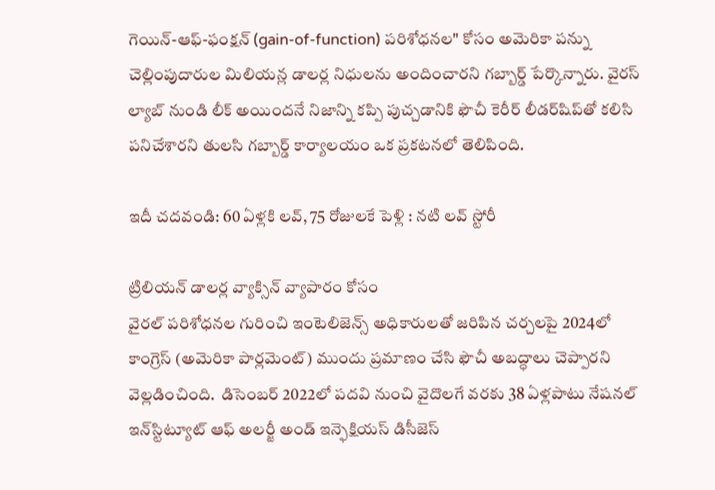గెయిన్-ఆఫ్-ఫంక్షన్ (gain-of-function) పరిశోధనల" కోసం అమెరికా పన్ను చెల్లింపుదారుల మిలియన్ల డాలర్ల నిధులను అందించారని గబ్బార్డ్ పేర్కొన్నారు. వైరస్ ల్యాబ్ నుండి లీక్ అయిందనే నిజాన్ని కప్పి పుచ్చడానికి ఫౌచీ కెరీర్ లీడర్‌షిప్‌తో కలిసి పనిచేశారని తులసి గబ్బార్డ్ కార్యాలయం ఒక ప్రకటనలో తెలిపింది.

ఇదీ చదవండి: 60 ఏళ్లకి లవ్‌, 75 రోజులకే పెళ్లి : నటి లవ్‌ స్టోరీ

ట్రిలియన్ డాలర్ల వ్యాక్సిన్ వ్యాపారం కోసం
వైరల్ పరిశోధనల గురించి ఇంటెలిజెన్స్ అధికారులతో జరిపిన చర్చలపై 2024లో కాంగ్రెస్ (అమెరికా పార్లమెంట్) ముందు ప్రమాణం చేసి ఫౌచీ అబద్ధాలు చెప్పారని వెల్లడించింది.  డిసెంబర్ 2022లో పదవి నుంచి వైదొలగే వరకు 38 ఏళ్లపాటు నేషనల్ ఇన్‌స్టిట్యూట్ ఆఫ్ అలర్జీ అండ్ ఇన్ఫెక్షియస్ డిసీజెస్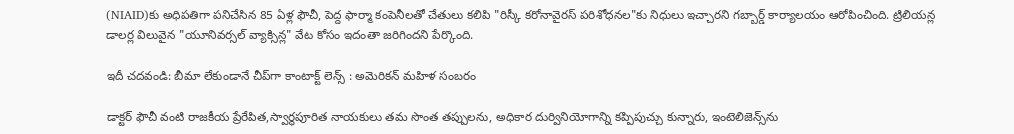(NIAID)కు అధిపతిగా పనిచేసిన 85 ఏళ్ల ఫౌచీ, పెద్ద ఫార్మా కంపెనీలతో చేతులు కలిపి "రిస్కీ కరోనావైరస్ పరిశోధనల"కు నిధులు ఇచ్చారని గబ్బార్డ్ కార్యాలయం ఆరోపించింది. ట్రిలియన్ల డాలర్ల విలువైన "యూనివర్సల్ వ్యాక్సిన్ల" వేట కోసం ఇదంతా జరిగిందని పేర్కొంది.

ఇదీ చదవండి: బీమా లేకుండానే చీప్‌గా కాంటాక్ట్ లెన్స్‌ : అమెరికన్‌ మహిళ సంబరం

డాక్టర్ ఫౌచీ వంటి రాజకీయ ప్రేరేపిత,స్వార్థపూరిత నాయకులు తమ సొంత తప్పులను, అధికార దుర్వినియోగాన్ని కప్పిపుచ్చు కున్నారు, ఇంటెలిజెన్స్‌ను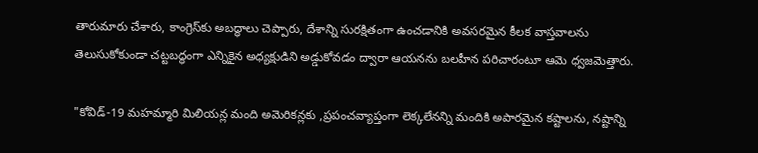తారుమారు చేశారు, కాంగ్రెస్‌కు అబద్ధాలు చెప్పారు, దేశాన్ని సురక్షితంగా ఉంచడానికి అవసరమైన కీలక వాస్తవాలను తెలుసుకోకుండా చట్టబద్ధంగా ఎన్నికైన అధ్యక్షుడిని అడ్డుకోవడం ద్వారా ఆయనను బలహీన పరిచారంటూ ఆమె ధ్వజమెత్తారు.

"కోవిడ్-19 మహమ్మారి మిలియన్ల మంది అమెరికన్లకు ,ప్రపంచవ్యాప్తంగా లెక్కలేనన్ని మందికి అపారమైన కష్టాలను, నష్టాన్ని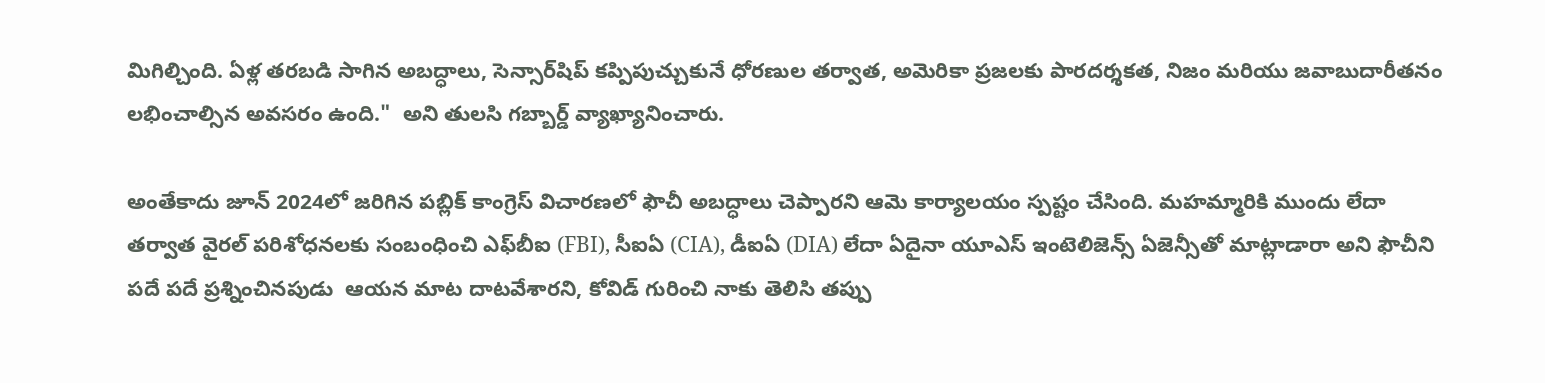మిగిల్చింది. ఏళ్ల తరబడి సాగిన అబద్ధాలు, సెన్సార్‌షిప్ కప్పిపుచ్చుకునే ధోరణుల తర్వాత, అమెరికా ప్రజలకు పారదర్శకత, నిజం మరియు జవాబుదారీతనం లభించాల్సిన అవసరం ఉంది."  అని తులసి గబ్బార్డ్ వ్యాఖ్యానించారు.

అంతేకాదు జూన్ 2024లో జరిగిన పబ్లిక్ కాంగ్రెస్ విచారణలో ఫౌచీ అబద్ధాలు చెప్పారని ఆమె కార్యాలయం స్పష్టం చేసింది. మహమ్మారికి ముందు లేదా తర్వాత వైరల్ పరిశోధనలకు సంబంధించి ఎఫ్‌బీఐ (FBI), సీఐఏ (CIA), డీఐఏ (DIA) లేదా ఏదైనా యూఎస్ ఇంటెలిజెన్స్ ఏజెన్సీతో మాట్లాడారా అని ఫౌచీని పదే పదే ప్రశ్నించినపుడు  ఆయన మాట దాటవేశారని, కోవిడ్ గురించి నాకు తెలిసి తప్పు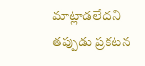మాట్లాడలేదని తప్పుడు ప్రకటన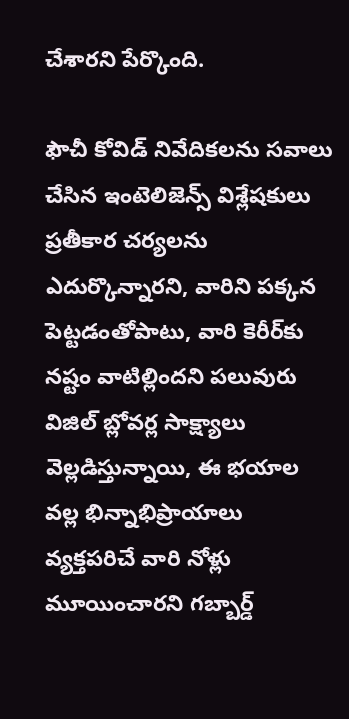చేశారని పేర్కొంది.

ఫౌచీ కోవిడ్ నివేదికలను సవాలు చేసిన ఇంటెలిజెన్స్ విశ్లేషకులు ప్రతీకార చర్యలను ఎదుర్కొన్నారని, వారిని పక్కన పెట్టడంతోపాటు, వారి కెరీర్‌కు నష్టం వాటిల్లిందని పలువురు విజిల్ బ్లోవర్ల సాక్ష్యాలు వెల్లడిస్తున్నాయి, ఈ భయాల వల్ల భిన్నాభిప్రాయాలు వ్యక్తపరిచే వారి నోళ్లు మూయించారని గబ్బార్డ్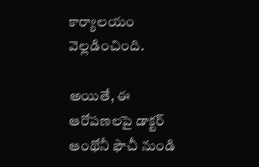కార్యాలయం వెల్లడించింది.

అయితే, ఈ ఆరోపణలపై డాక్టర్ ఆంథోనీ ఫౌచీ నుండి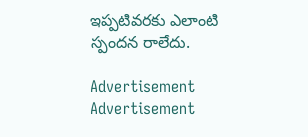ఇప్పటివరకు ఎలాంటి స్పందన రాలేదు.

Advertisement
Advertisement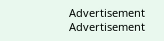Advertisement
Advertisement